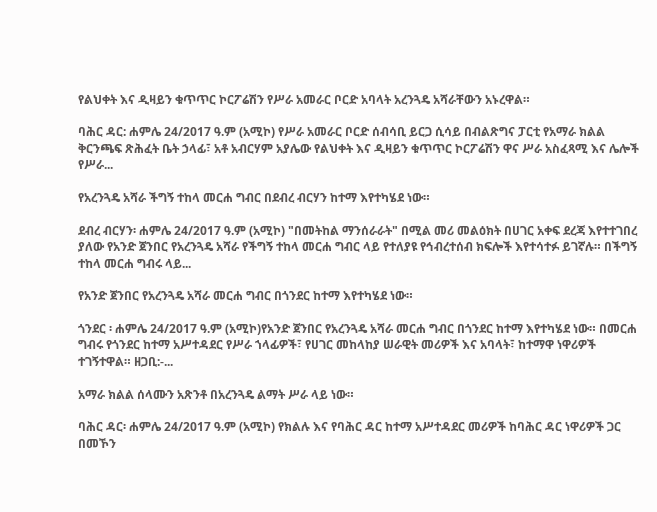የልህቀት እና ዲዛይን ቁጥጥር ኮርፖሬሽን የሥራ አመራር ቦርድ አባላት አረንጓዴ አሻራቸውን አኑረዋል።

ባሕር ዳር: ሐምሌ 24/2017 ዓ.ም (አሚኮ) የሥራ አመራር ቦርድ ሰብሳቢ ይርጋ ሲሳይ በብልጽግና ፓርቲ የአማራ ክልል ቅርንጫፍ ጽሕፈት ቤት ኃላፊ፣ አቶ አብርሃም አያሌው የልህቀት እና ዲዛይን ቁጥጥር ኮርፖሬሽን ዋና ሥራ አስፈጻሚ እና ሌሎች የሥራ...

የአረንጓዴ አሻራ ችግኝ ተከላ መርሐ ግብር በደብረ ብርሃን ከተማ እየተካሄደ ነው።

ደብረ ብርሃን፡ ሐምሌ 24/2017 ዓ.ም (አሚኮ) "በመትከል ማንሰራራት" በሚል መሪ መልዕክት በሀገር አቀፍ ደረጃ እየተተገበረ ያለው የአንድ ጀንበር የአረንጓዴ አሻራ የችግኝ ተከላ መርሐ ግብር ላይ የተለያዩ የኅብረተሰብ ክፍሎች እየተሳተፉ ይገኛሉ። በችግኝ ተከላ መርሐ ግብሩ ላይ...

የአንድ ጀንበር የአረንጓዴ አሻራ መርሐ ግብር በጎንደር ከተማ እየተካሄደ ነው።

ጎንደር ፡ ሐምሌ 24/2017 ዓ.ም (አሚኮ)የአንድ ጀንበር የአረንጓዴ አሻራ መርሐ ግብር በጎንደር ከተማ እየተካሄደ ነው። በመርሐ ግብሩ የጎንደር ከተማ አሥተዳደር የሥራ ኀላፊዎች፣ የሀገር መከላከያ ሠራዊት መሪዎች እና አባላት፣ ከተማዋ ነዋሪዎች ተገኝተዋል። ዘጋቢ:-...

አማራ ክልል ሰላሙን አጽንቶ በአረንጓዴ ልማት ሥራ ላይ ነው።

ባሕር ዳር፡ ሐምሌ 24/2017 ዓ.ም (አሚኮ) የክልሉ እና የባሕር ዳር ከተማ አሥተዳደር መሪዎች ከባሕር ዳር ነዋሪዎች ጋር በመኾን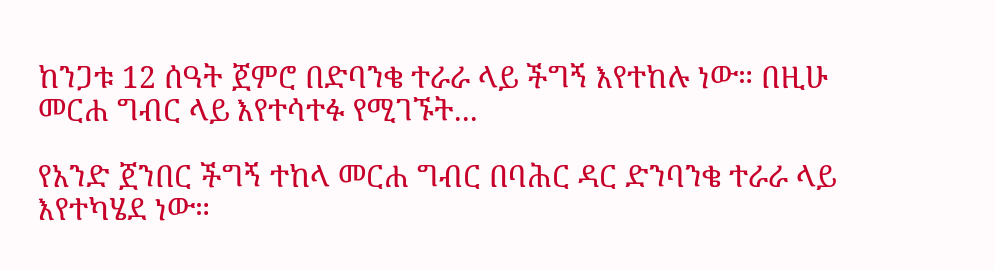ከንጋቱ 12 ሰዓት ጀምሮ በድባንቄ ተራራ ላይ ችግኝ እየተከሉ ነው። በዚሁ መርሐ ግብር ላይ እየተሳተፉ የሚገኙት...

የአንድ ጀንበር ችግኝ ተከላ መርሐ ግብር በባሕር ዳር ድንባንቄ ተራራ ላይ እየተካሄደ ነው።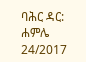ባሕር ዳር: ሐምሌ 24/2017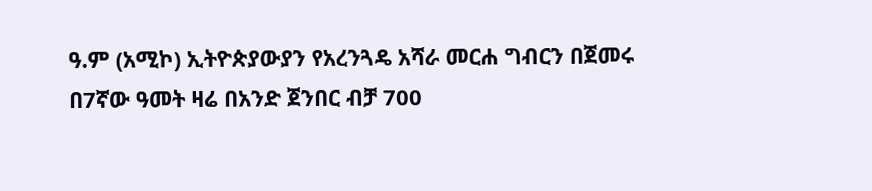ዓ.ም (አሚኮ) ኢትዮጵያውያን የአረንጓዴ አሻራ መርሐ ግብርን በጀመሩ በ7ኛው ዓመት ዛሬ በአንድ ጀንበር ብቻ 700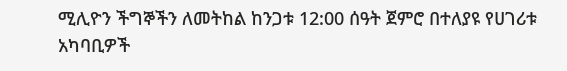ሚሊዮን ችግኞችን ለመትከል ከንጋቱ 12:00 ሰዓት ጀምሮ በተለያዩ የሀገሪቱ አካባቢዎች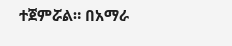ተጀምሯል። በአማራ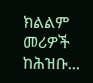ክልልም መሪዎች ከሕዝቡ...